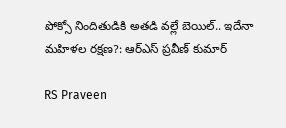పోక్సో నిందితుడికి అతడి వల్లే బెయిల్.. ఇదేనా మహిళల రక్షణ?: ఆర్‌ఎస్‌ ప్రవీణ్‌ కుమార్‌

RS Praveen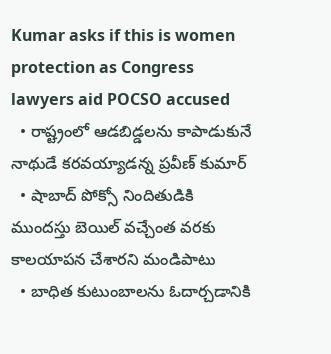Kumar asks if this is women protection as Congress lawyers aid POCSO accused
  • రాష్ట్రంలో ఆడబిడ్డలను కాపాడుకునే నాథుడే కరవయ్యాడన్న ప్రవీణ్ కుమార్
  • షాబాద్ పోక్సో నిందితుడికి ముందస్తు బెయిల్ వచ్చేంత వరకు కాలయాపన చేశారని మండిపాటు
  • బాధిత కుటుంబాలను ఓదార్చడానికి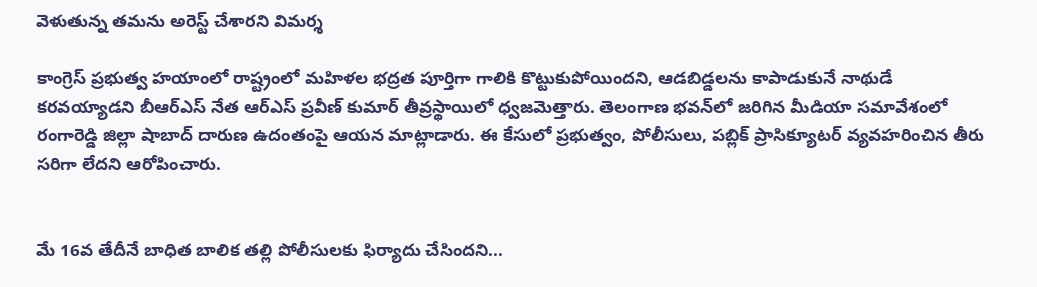వెళుతున్న తమను అరెస్ట్ చేశారని విమర్శ

కాంగ్రెస్ ప్రభుత్వ హయాంలో రాష్ట్రంలో మహిళల భద్రత పూర్తిగా గాలికి కొట్టుకుపోయిందని, ఆడబిడ్డలను కాపాడుకునే నాథుడే కరవయ్యాడని బీఆర్‌ఎస్‌ నేత ఆర్‌ఎస్‌ ప్రవీణ్‌ కుమార్‌ తీవ్రస్థాయిలో ధ్వజమెత్తారు. తెలంగాణ భవన్‌లో జరిగిన మీడియా సమావేశంలో రంగారెడ్డి జిల్లా షాబాద్‌ దారుణ ఉదంతంపై ఆయన మాట్లాడారు. ఈ కేసులో ప్రభుత్వం, పోలీసులు, పబ్లిక్ ప్రాసిక్యూటర్ వ్యవహరించిన తీరు సరిగా లేదని ఆరోపించారు.


మే 16వ తేదీనే బాధిత బాలిక తల్లి పోలీసులకు ఫిర్యాదు చేసిందని...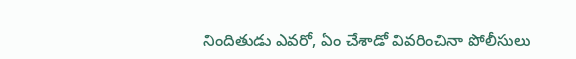నిందితుడు ఎవరో, ఏం చేశాడో వివరించినా పోలీసులు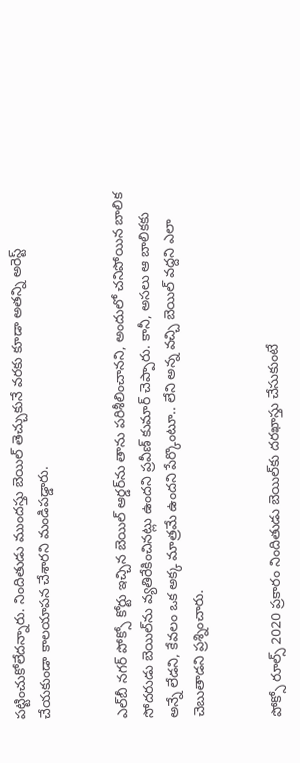పట్టించుకోలేదన్నారు. నిందితుడు ముందస్తు బెయిల్ తెచ్చుకునే వరకు కూడా అతన్ని అరెస్ట్‌ చేయకుండా కాలయాపన చేశారని మండిపడ్డారు.


ఎల్‌బీ నగర్ పోక్సో కోర్టు ఇచ్చిన బెయిల్ ఆర్డర్‌ను తాను పరిశీలించానని, అందులో చనిపోయిన బాలిక సోదరుడు బెయిల్‌ను వ్యతిరేకించినట్లు ఉందని ప్రవీణ్ కుమార్ చెప్పారు. కానీ, అసలు ఆ బాలికకు అన్నే లేడని, కేవలం ఒక అక్క మాత్రమే ఉందని పేర్కొంటూ.. లేని అన్న వచ్చి బెయిల్ వద్దని ఎలా చెబుతాడని ప్రశ్నించారు.


పోక్సో రూల్స్ 2020 ప్రకారం నిందితుడు బెయిల్‌కు దరఖాస్తు చేసుకుంటే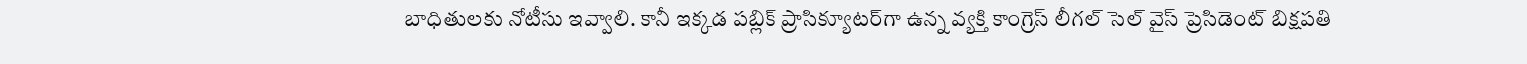బాధితులకు నోటీసు ఇవ్వాలి. కానీ ఇక్కడ పబ్లిక్ ప్రాసిక్యూటర్‌గా ఉన్న వ్యక్తి కాంగ్రెస్ లీగల్ సెల్ వైస్ ప్రెసిడెంట్ బిక్షపతి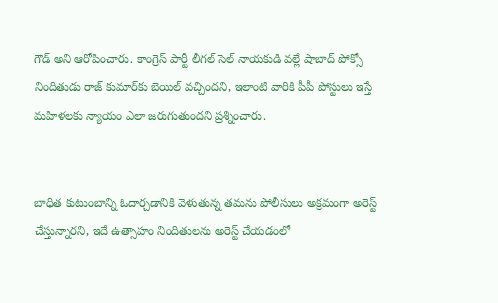గౌడ్ అని ఆరోపించారు. కాంగ్రెస్ పార్టీ లీగల్ సెల్ నాయకుడి వల్లే షాబాద్ పోక్సో నిందితుడు రాజ్ కుమార్‌కు బెయిల్ వచ్చిందని, ఇలాంటి వారికి పీపీ పోస్టులు ఇస్తే మహిళలకు న్యాయం ఎలా జరుగుతుందని ప్రశ్నించారు.


బాధిత కుటుంబాన్ని ఓదార్చడానికి వెళుతున్న తమను పోలీసులు అక్రమంగా అరెస్ట్ చేస్తున్నారని, ఇదే ఉత్సాహం నిందితులను అరెస్ట్ చేయడంలో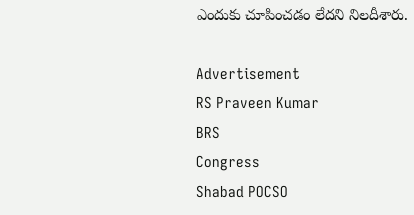ఎందుకు చూపించడం లేదని నిలదీశారు.

Advertisement
RS Praveen Kumar
BRS
Congress
Shabad POCSO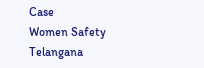Case
Women Safety Telangana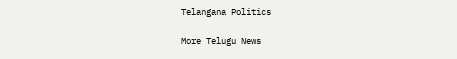Telangana Politics

More Telugu News